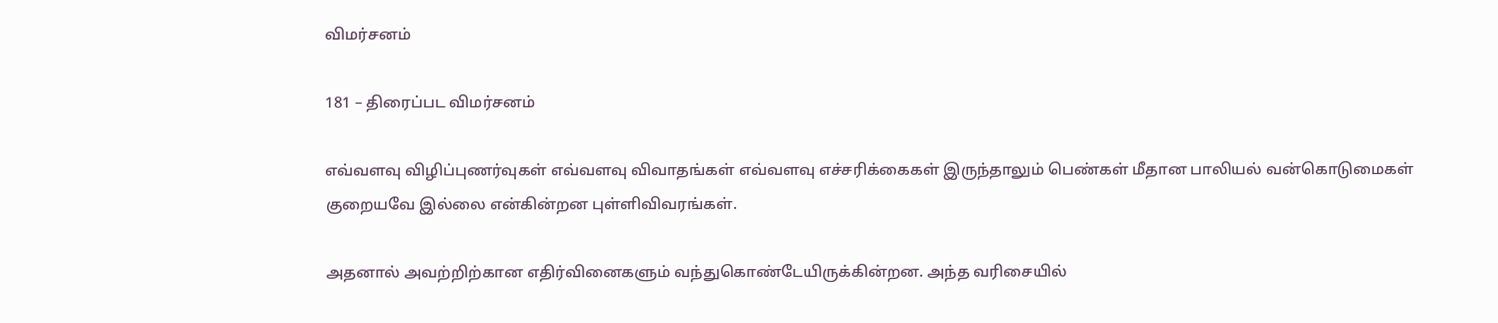விமர்சனம்

181 – திரைப்பட விமர்சனம்

எவ்வளவு விழிப்புணர்வுகள் எவ்வளவு விவாதங்கள் எவ்வளவு எச்சரிக்கைகள் இருந்தாலும் பெண்கள் மீதான பாலியல் வன்கொடுமைகள் குறையவே இல்லை என்கின்றன புள்ளிவிவரங்கள்.

அதனால் அவற்றிற்கான எதிர்வினைகளும் வந்துகொண்டேயிருக்கின்றன. அந்த வரிசையில்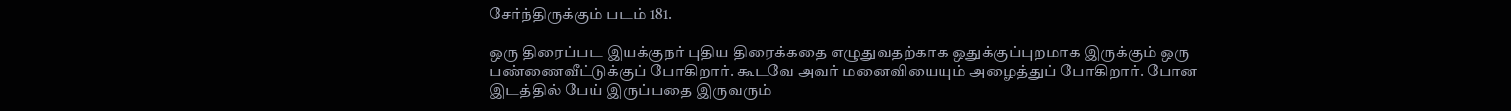சேர்ந்திருக்கும் படம் 181.

ஒரு திரைப்பட இயக்குநர் புதிய திரைக்கதை எழுதுவதற்காக ஒதுக்குப்புறமாக இருக்கும் ஒரு பண்ணைவீட்டுக்குப் போகிறார். கூடவே அவர் மனைவியையும் அழைத்துப் போகிறார். போன இடத்தில் பேய் இருப்பதை இருவரும்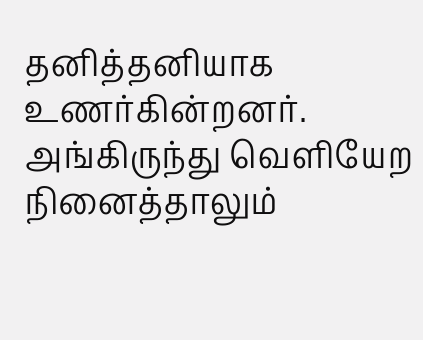தனித்தனியாக உணர்கின்றனர். அங்கிருந்து வெளியேற நினைத்தாலும்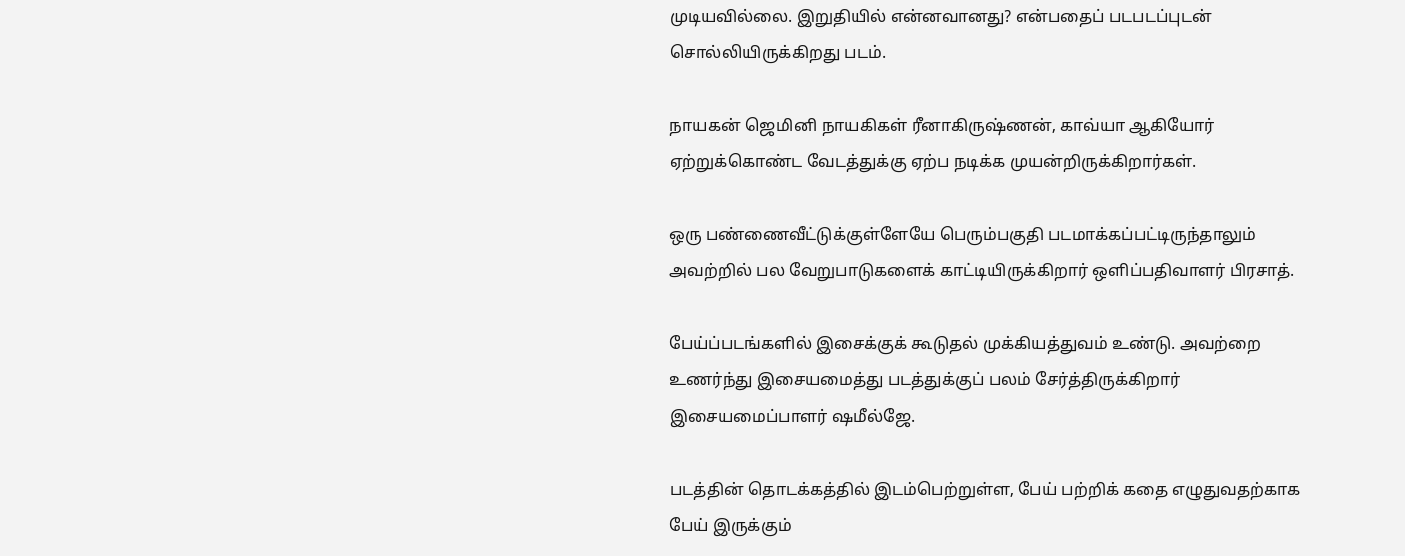முடியவில்லை. இறுதியில் என்னவானது? என்பதைப் படபடப்புடன் சொல்லியிருக்கிறது படம்.

நாயகன் ஜெமினி நாயகிகள் ரீனாகிருஷ்ணன், காவ்யா ஆகியோர் ஏற்றுக்கொண்ட வேடத்துக்கு ஏற்ப நடிக்க முயன்றிருக்கிறார்கள்.

ஒரு பண்ணைவீட்டுக்குள்ளேயே பெரும்பகுதி படமாக்கப்பட்டிருந்தாலும் அவற்றில் பல வேறுபாடுகளைக் காட்டியிருக்கிறார் ஒளிப்பதிவாளர் பிரசாத்.

பேய்ப்படங்களில் இசைக்குக் கூடுதல் முக்கியத்துவம் உண்டு. அவற்றை உணர்ந்து இசையமைத்து படத்துக்குப் பலம் சேர்த்திருக்கிறார் இசையமைப்பாளர் ஷமீல்ஜே.

படத்தின் தொடக்கத்தில் இடம்பெற்றுள்ள, பேய் பற்றிக் கதை எழுதுவதற்காக பேய் இருக்கும்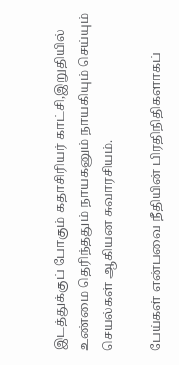இடத்துக்குப் போகும் கதாசிரியர் காட்சி,இறுதியில் உண்மை தெரிந்ததும் நாயகனும் நாயகியும் செய்யும் செயல்கள் ஆகியன சுவாரசியம்.

பேய்கள் என்பவை நீதியின் பிரதிநிதிகளாகப்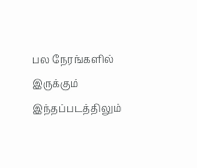பல நேரங்களில் இருக்கும் இந்தப்படத்திலும்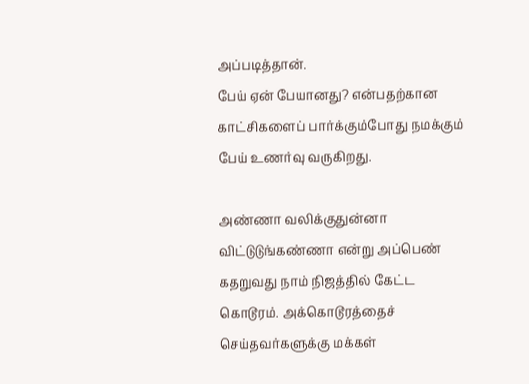அப்படித்தான்.
பேய் ஏன் பேயானது? என்பதற்கான காட்சிகளைப் பார்க்கும்போது நமக்கும் பேய் உணர்வு வருகிறது.

அண்ணா வலிக்குதுன்னா விட்டுடுங்கண்ணா என்று அப்பெண் கதறுவது நாம் நிஜத்தில் கேட்ட கொடூரம். அக்கொடூரத்தைச் செய்தவர்களுக்கு மக்கள்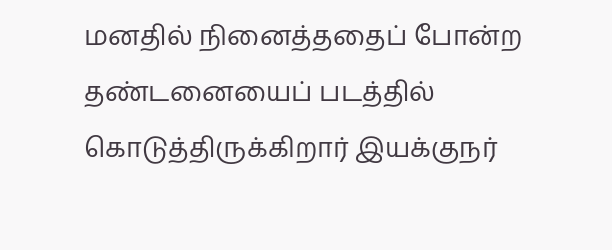மனதில் நினைத்ததைப் போன்ற தண்டனையைப் படத்தில் கொடுத்திருக்கிறார் இயக்குநர்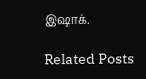இஷாக்.

Related Posts